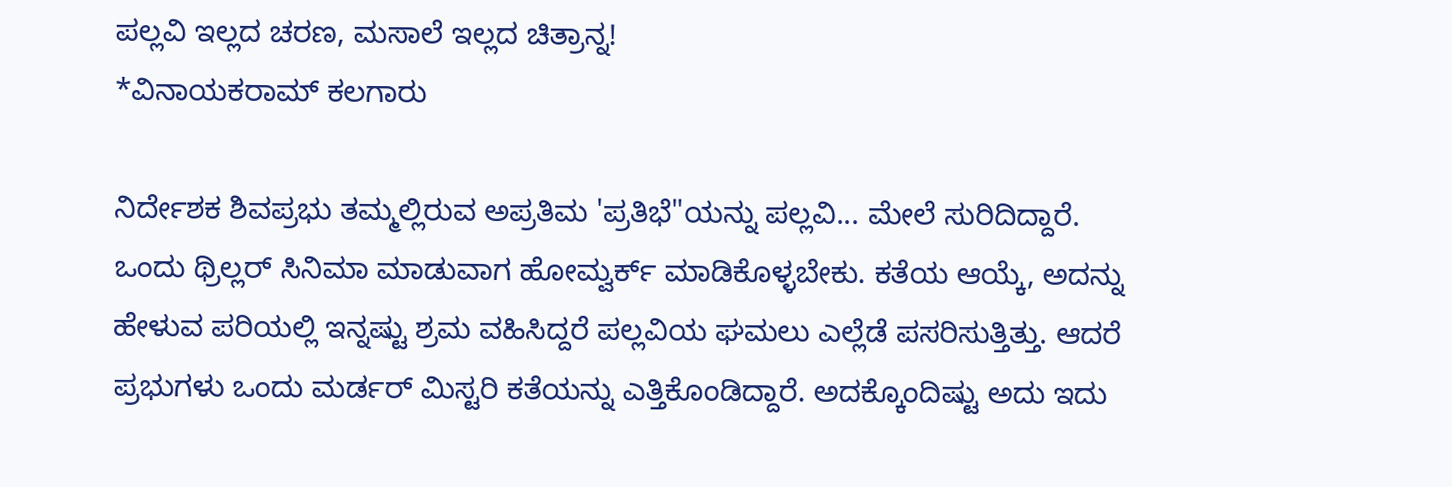ಪಲ್ಲವಿ ಇಲ್ಲದ ಚರಣ, ಮಸಾಲೆ ಇಲ್ಲದ ಚಿತ್ರಾನ್ನ!
*ವಿನಾಯಕರಾಮ್ ಕಲಗಾರು

ನಿರ್ದೇಶಕ ಶಿವಪ್ರಭು ತಮ್ಮಲ್ಲಿರುವ ಅಪ್ರತಿಮ 'ಪ್ರತಿಭೆ"ಯನ್ನು ಪಲ್ಲವಿ... ಮೇಲೆ ಸುರಿದಿದ್ದಾರೆ. ಒಂದು ಥ್ರಿಲ್ಲರ್ ಸಿನಿಮಾ ಮಾಡುವಾಗ ಹೋಮ್ವರ್ಕ್ ಮಾಡಿಕೊಳ್ಳಬೇಕು. ಕತೆಯ ಆಯ್ಕೆ, ಅದನ್ನು ಹೇಳುವ ಪರಿಯಲ್ಲಿ ಇನ್ನಷ್ಟು ಶ್ರಮ ವಹಿಸಿದ್ದರೆ ಪಲ್ಲವಿಯ ಘಮಲು ಎಲ್ಲೆಡೆ ಪಸರಿಸುತ್ತಿತ್ತು. ಆದರೆ ಪ್ರಭುಗಳು ಒಂದು ಮರ್ಡರ್ ಮಿಸ್ಟರಿ ಕತೆಯನ್ನು ಎತ್ತಿಕೊಂಡಿದ್ದಾರೆ. ಅದಕ್ಕೊಂದಿಷ್ಟು ಅದು ಇದು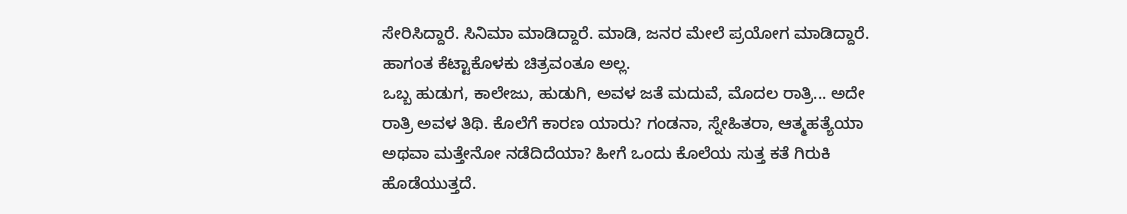ಸೇರಿಸಿದ್ದಾರೆ. ಸಿನಿಮಾ ಮಾಡಿದ್ದಾರೆ. ಮಾಡಿ, ಜನರ ಮೇಲೆ ಪ್ರಯೋಗ ಮಾಡಿದ್ದಾರೆ. ಹಾಗಂತ ಕೆಟ್ಟಾಕೊಳಕು ಚಿತ್ರವಂತೂ ಅಲ್ಲ.
ಒಬ್ಬ ಹುಡುಗ, ಕಾಲೇಜು, ಹುಡುಗಿ, ಅವಳ ಜತೆ ಮದುವೆ, ಮೊದಲ ರಾತ್ರಿ... ಅದೇ ರಾತ್ರಿ ಅವಳ ತಿಥಿ. ಕೊಲೆಗೆ ಕಾರಣ ಯಾರು? ಗಂಡನಾ, ಸ್ನೇಹಿತರಾ, ಆತ್ಮಹತ್ಯೆಯಾ ಅಥವಾ ಮತ್ತೇನೋ ನಡೆದಿದೆಯಾ? ಹೀಗೆ ಒಂದು ಕೊಲೆಯ ಸುತ್ತ ಕತೆ ಗಿರುಕಿ ಹೊಡೆಯುತ್ತದೆ.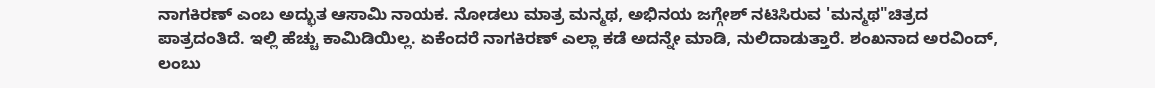ನಾಗಕಿರಣ್ ಎಂಬ ಅದ್ಭುತ ಆಸಾಮಿ ನಾಯಕ. ನೋಡಲು ಮಾತ್ರ ಮನ್ಮಥ, ಅಭಿನಯ ಜಗ್ಗೇಶ್ ನಟಿಸಿರುವ 'ಮನ್ಮಥ"ಚಿತ್ರದ ಪಾತ್ರದಂತಿದೆ. ಇಲ್ಲಿ ಹೆಚ್ಚು ಕಾಮಿಡಿಯಿಲ್ಲ. ಏಕೆಂದರೆ ನಾಗಕಿರಣ್ ಎಲ್ಲಾ ಕಡೆ ಅದನ್ನೇ ಮಾಡಿ, ನುಲಿದಾಡುತ್ತಾರೆ. ಶಂಖನಾದ ಅರವಿಂದ್, ಲಂಬು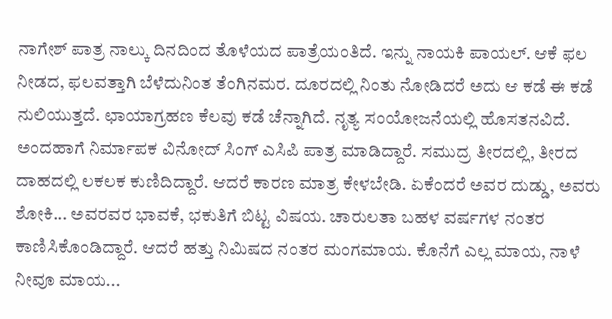ನಾಗೇಶ್ ಪಾತ್ರ ನಾಲ್ಕು ದಿನದಿಂದ ತೊಳೆಯದ ಪಾತ್ರೆಯಂತಿದೆ. ಇನ್ನು ನಾಯಕಿ ಪಾಯಲ್. ಆಕೆ ಫಲ ನೀಡದ, ಫಲವತ್ತಾಗಿ ಬೆಳೆದುನಿಂತ ತೆಂಗಿನಮರ. ದೂರದಲ್ಲಿ ನಿಂತು ನೋಡಿದರೆ ಅದು ಆ ಕಡೆ ಈ ಕಡೆ ನುಲಿಯುತ್ತದೆ. ಛಾಯಾಗ್ರಹಣ ಕೆಲವು ಕಡೆ ಚೆನ್ನಾಗಿದೆ. ನೃತ್ಯ ಸಂಯೋಜನೆಯಲ್ಲಿ ಹೊಸತನವಿದೆ.
ಅಂದಹಾಗೆ ನಿರ್ಮಾಪಕ ವಿನೋದ್ ಸಿಂಗ್ ಎಸಿಪಿ ಪಾತ್ರ ಮಾಡಿದ್ದಾರೆ. ಸಮುದ್ರ ತೀರದಲ್ಲಿ, ತೀರದ ದಾಹದಲ್ಲಿ ಲಕಲಕ ಕುಣಿದಿದ್ದಾರೆ. ಆದರೆ ಕಾರಣ ಮಾತ್ರ ಕೇಳಬೇಡಿ. ಏಕೆಂದರೆ ಅವರ ದುಡ್ಡು, ಅವರು ಶೋಕಿ... ಅವರವರ ಭಾವಕೆ, ಭಕುತಿಗೆ ಬಿಟ್ಟ ವಿಷಯ. ಚಾರುಲತಾ ಬಹಳ ವರ್ಷಗಳ ನಂತರ ಕಾಣಿಸಿಕೊಂಡಿದ್ದಾರೆ. ಆದರೆ ಹತ್ತು ನಿಮಿಷದ ನಂತರ ಮಂಗಮಾಯ. ಕೊನೆಗೆ ಎಲ್ಲ ಮಾಯ, ನಾಳೆ ನೀವೂ ಮಾಯ...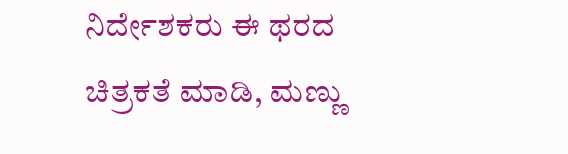ನಿರ್ದೇಶಕರು ಈ ಥರದ ಚಿತ್ರಕತೆ ಮಾಡಿ, ಮಣ್ಣು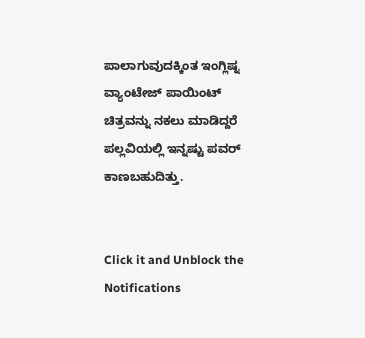ಪಾಲಾಗುವುದಕ್ಕಿಂತ ಇಂಗ್ಲಿಷ್ನ ವ್ಯಾಂಟೇಜ್ ಪಾಯಿಂಟ್ ಚಿತ್ರವನ್ನು ನಕಲು ಮಾಡಿದ್ದರೆ ಪಲ್ಲವಿಯಲ್ಲಿ ಇನ್ನಷ್ಟು ಪವರ್ ಕಾಣಬಹುದಿತ್ತು.


Click it and Unblock the Notifications